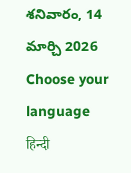శనివారం, 14 మార్చి 2026
Choose your language
हिन्दी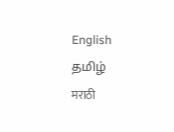English
தமிழ்
मराठी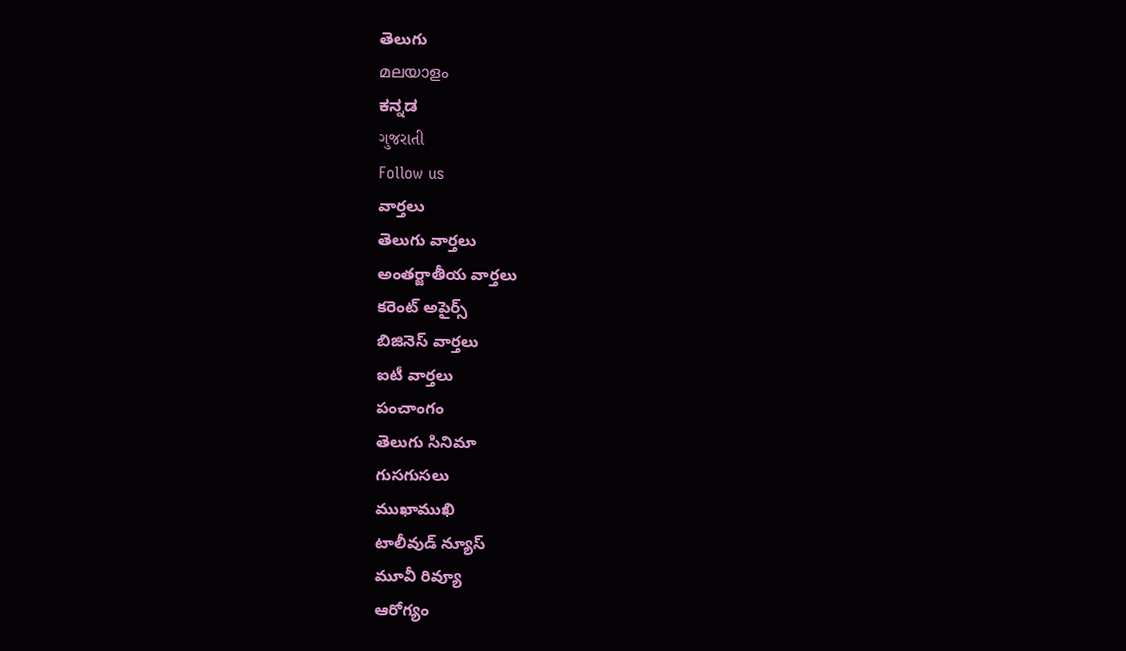తెలుగు
മലയാളം
ಕನ್ನಡ
ગુજરાતી
Follow us
వార్తలు
తెలుగు వార్తలు
అంతర్జాతీయ వార్తలు
కరెంట్ అపైర్స్
బిజినెస్ వార్తలు
ఐటీ వార్తలు
పంచాంగం
తెలుగు సినిమా
గుసగుసలు
ముఖాముఖి
టాలీవుడ్ న్యూస్
మూవీ రివ్యూ
ఆరోగ్యం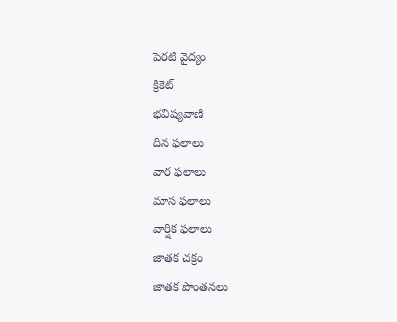పెరటి వైద్యం
క్రికెట్
భవిష్యవాణి
దిన ఫలాలు
వార ఫలాలు
మాస ఫలాలు
వార్షిక ఫలాలు
జాతక చక్రం
జాతక పొంతనలు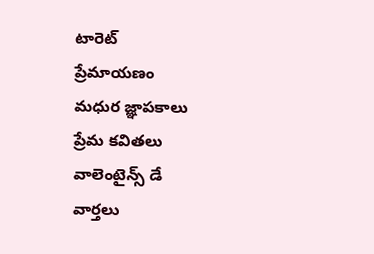టారెట్
ప్రేమాయణం
మధుర జ్ఞాపకాలు
ప్రేమ కవితలు
వాలెంటైన్స్ డే
వార్తలు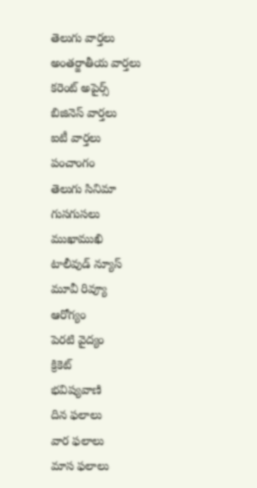తెలుగు వార్తలు
అంతర్జాతీయ వార్తలు
కరెంట్ అపైర్స్
బిజినెస్ వార్తలు
ఐటీ వార్తలు
పంచాంగం
తెలుగు సినిమా
గుసగుసలు
ముఖాముఖి
టాలీవుడ్ న్యూస్
మూవీ రివ్యూ
ఆరోగ్యం
పెరటి వైద్యం
క్రికెట్
భవిష్యవాణి
దిన ఫలాలు
వార ఫలాలు
మాస ఫలాలు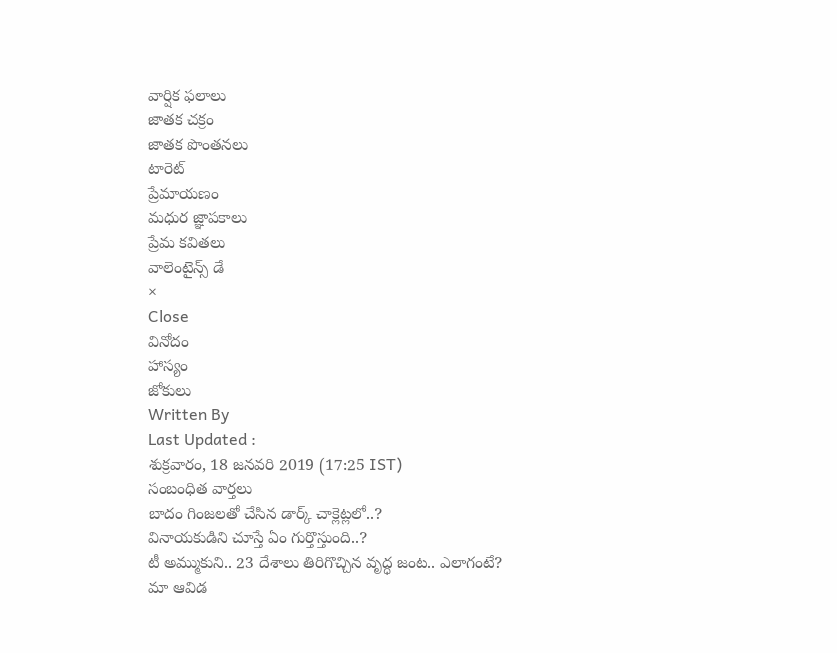వార్షిక ఫలాలు
జాతక చక్రం
జాతక పొంతనలు
టారెట్
ప్రేమాయణం
మధుర జ్ఞాపకాలు
ప్రేమ కవితలు
వాలెంటైన్స్ డే
×
Close
వినోదం
హాస్యం
జోకులు
Written By
Last Updated :
శుక్రవారం, 18 జనవరి 2019 (17:25 IST)
సంబంధిత వార్తలు
బాదం గింజలతో చేసిన డార్క్ చాక్లెట్లలో..?
వినాయకుడిని చూస్తే ఏం గుర్తొస్తుంది..?
టీ అమ్ముకుని.. 23 దేశాలు తిరిగొచ్చిన వృద్ధ జంట.. ఎలాగంటే?
మా ఆవిడ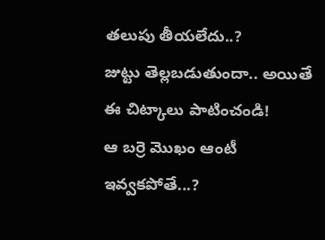తలుపు తీయలేదు..?
జుట్టు తెల్లబడుతుందా.. అయితే ఈ చిట్కాలు పాటించండి!
ఆ బర్రె మొఖం ఆంటీ ఇవ్వకపోతే...?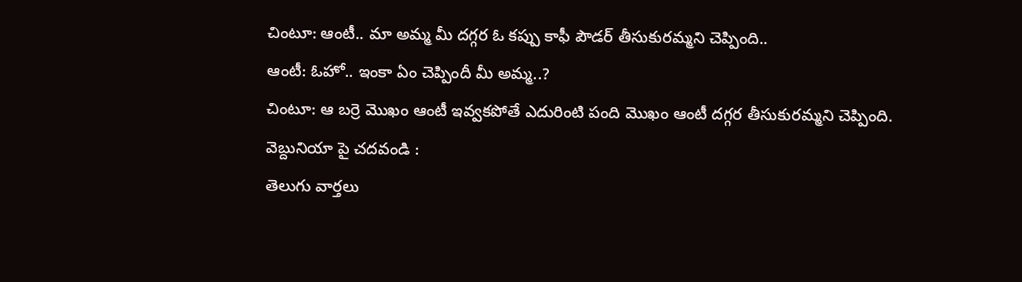చింటూ: ఆంటీ.. మా అమ్మ మీ దగ్గర ఓ కప్పు కాఫీ పౌడర్ తీసుకురమ్మని చెప్పింది..
ఆంటీ: ఓహో.. ఇంకా ఏం చెప్పిందీ మీ అమ్మ..?
చింటూ: ఆ బర్రె మొఖం ఆంటీ ఇవ్వకపోతే ఎదురింటి పంది మొఖం ఆంటీ దగ్గర తీసుకురమ్మని చెప్పింది.
వెబ్దునియా పై చదవండి :
తెలుగు వార్తలు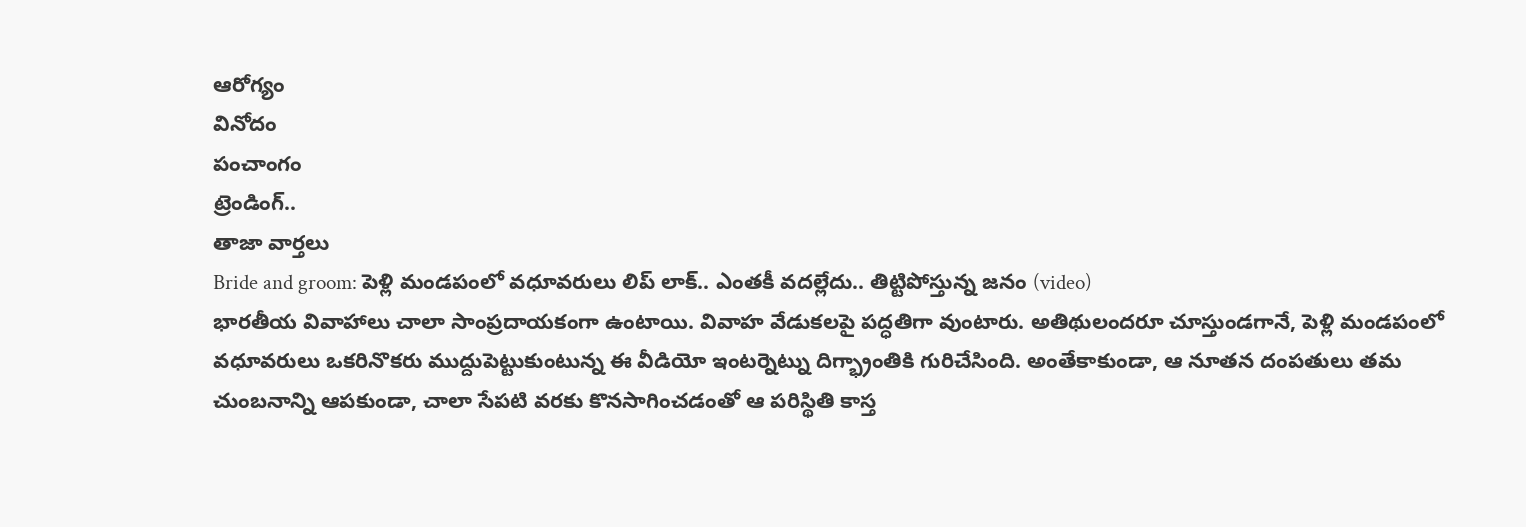ఆరోగ్యం
వినోదం
పంచాంగం
ట్రెండింగ్..
తాజా వార్తలు
Bride and groom: పెళ్లి మండపంలో వధూవరులు లిప్ లాక్.. ఎంతకీ వదల్లేదు.. తిట్టిపోస్తున్న జనం (video)
భారతీయ వివాహాలు చాలా సాంప్రదాయకంగా ఉంటాయి. వివాహ వేడుకలపై పద్ధతిగా వుంటారు. అతిథులందరూ చూస్తుండగానే, పెళ్లి మండపంలో వధూవరులు ఒకరినొకరు ముద్దుపెట్టుకుంటున్న ఈ వీడియో ఇంటర్నెట్ను దిగ్భ్రాంతికి గురిచేసింది. అంతేకాకుండా, ఆ నూతన దంపతులు తమ చుంబనాన్ని ఆపకుండా, చాలా సేపటి వరకు కొనసాగించడంతో ఆ పరిస్థితి కాస్త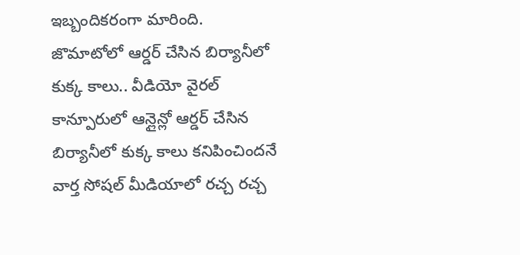ఇబ్బందికరంగా మారింది.
జొమాటోలో ఆర్డర్ చేసిన బిర్యానీలో కుక్క కాలు.. వీడియో వైరల్
కాన్పూరులో ఆన్లైన్లో ఆర్డర్ చేసిన బిర్యానీలో కుక్క కాలు కనిపించిందనే వార్త సోషల్ మీడియాలో రచ్చ రచ్చ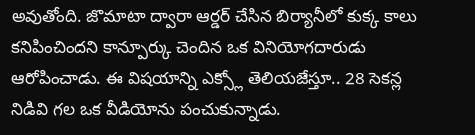అవుతోంది. జొమాటా ద్వారా ఆర్డర్ చేసిన బిర్యానీలో కుక్క కాలు కనిపించిందని కాన్పూర్కు చెందిన ఒక వినియోగదారుడు ఆరోపించాడు. ఈ విషయాన్ని ఎక్స్లో తెలియజేస్తూ.. 28 సెకన్ల నిడివి గల ఒక వీడియోను పంచుకున్నాడు.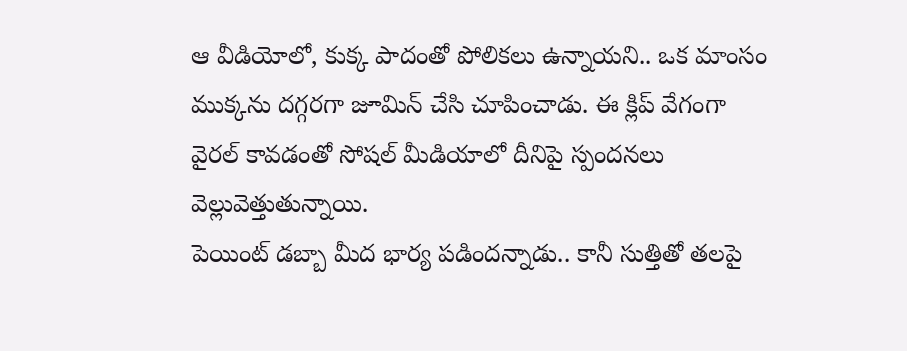ఆ వీడియోలో, కుక్క పాదంతో పోలికలు ఉన్నాయని.. ఒక మాంసం ముక్కను దగ్గరగా జూమిన్ చేసి చూపించాడు. ఈ క్లిప్ వేగంగా వైరల్ కావడంతో సోషల్ మీడియాలో దీనిపై స్పందనలు వెల్లువెత్తుతున్నాయి.
పెయింట్ డబ్బా మీద భార్య పడిందన్నాడు.. కానీ సుత్తితో తలపై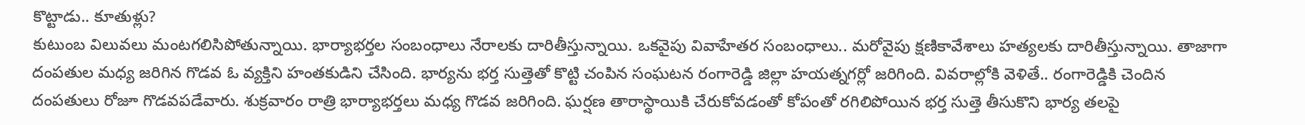కొట్టాడు.. కూతుళ్లు?
కుటుంబ విలువలు మంటగలిసిపోతున్నాయి. భార్యాభర్తల సంబంధాలు నేరాలకు దారితీస్తున్నాయి. ఒకవైపు వివాహేతర సంబంధాలు.. మరోవైపు క్షణికావేశాలు హత్యలకు దారితీస్తున్నాయి. తాజాగా దంపతుల మధ్య జరిగిన గొడవ ఓ వ్యక్తిని హంతకుడిని చేసింది. భార్యను భర్త సుత్తెతో కొట్టి చంపిన సంఘటన రంగారెడ్డి జిల్లా హయత్నగర్లో జరిగింది. వివరాల్లోకి వెళితే.. రంగారెడ్డికి చెందిన దంపతులు రోజూ గొడవపడేవారు. శుక్రవారం రాత్రి భార్యాభర్తలు మధ్య గొడవ జరిగింది. ఘర్షణ తారాస్థాయికి చేరుకోవడంతో కోపంతో రగిలిపోయిన భర్త సుత్తె తీసుకొని భార్య తలపై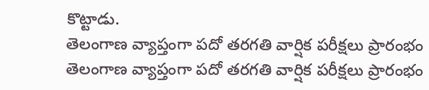కొట్టాడు.
తెలంగాణ వ్యాప్తంగా పదో తరగతి వార్షిక పరీక్షలు ప్రారంభం
తెలంగాణ వ్యాప్తంగా పదో తరగతి వార్షిక పరీక్షలు ప్రారంభం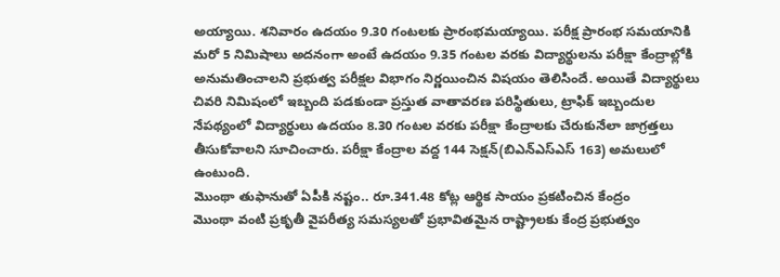అయ్యాయి. శనివారం ఉదయం 9.30 గంటలకు ప్రారంభమయ్యాయి. పరీక్ష ప్రారంభ సమయానికి మరో 5 నిమిషాలు అదనంగా అంటే ఉదయం 9.35 గంటల వరకు విద్యార్థులను పరీక్షా కేంద్రాల్లోకి అనుమతించాలని ప్రభుత్వ పరీక్షల విభాగం నిర్ణయించిన విషయం తెలిసిందే. అయితే విద్యార్థులు చివరి నిమిషంలో ఇబ్బంది పడకుండా ప్రస్తుత వాతావరణ పరిస్థితులు, ట్రాఫిక్ ఇబ్బందుల నేపథ్యంలో విద్యార్థులు ఉదయం 8.30 గంటల వరకు పరీక్షా కేంద్రాలకు చేరుకునేలా జాగ్రత్తలు తీసుకోవాలని సూచించారు. పరీక్షా కేంద్రాల వద్ద 144 సెక్షన్(బిఎన్ఎస్ఎస్ 163) అమలులో ఉంటుంది.
మొంథా తుఫానుతో ఏపీకి నష్టం.. రూ.341.48 కోట్ల ఆర్థిక సాయం ప్రకటించిన కేంద్రం
మొంథా వంటి ప్రకృతీ వైపరీత్య సమస్యలతో ప్రభావితమైన రాష్ట్రాలకు కేంద్ర ప్రభుత్వం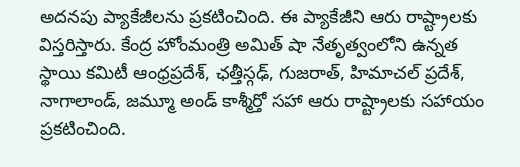అదనపు ప్యాకేజీలను ప్రకటించింది. ఈ ప్యాకేజీని ఆరు రాష్ట్రాలకు విస్తరిస్తారు. కేంద్ర హోంమంత్రి అమిత్ షా నేతృత్వంలోని ఉన్నత స్థాయి కమిటీ ఆంధ్రప్రదేశ్, ఛత్తీస్గఢ్, గుజరాత్, హిమాచల్ ప్రదేశ్, నాగాలాండ్, జమ్మూ అండ్ కాశ్మీర్తో సహా ఆరు రాష్ట్రాలకు సహాయం ప్రకటించింది.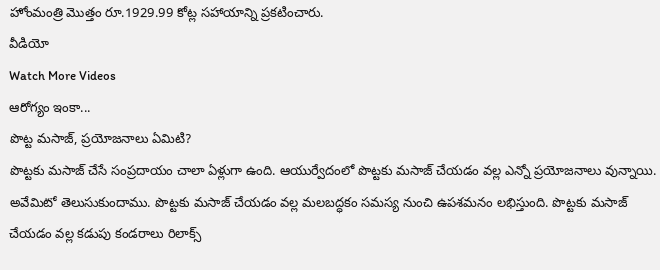హోంమంత్రి మొత్తం రూ.1929.99 కోట్ల సహాయాన్ని ప్రకటించారు.
వీడియో
Watch More Videos
ఆరోగ్యం ఇంకా...
పొట్ట మసాజ్, ప్రయోజనాలు ఏమిటి?
పొట్టకు మసాజ్ చేసే సంప్రదాయం చాలా ఏళ్లుగా ఉంది. ఆయుర్వేదంలో పొట్టకు మసాజ్ చేయడం వల్ల ఎన్నో ప్రయోజనాలు వున్నాయి. అవేమిటో తెలుసుకుందాము. పొట్టకు మసాజ్ చేయడం వల్ల మలబద్ధకం సమస్య నుంచి ఉపశమనం లభిస్తుంది. పొట్టకు మసాజ్ చేయడం వల్ల కడుపు కండరాలు రిలాక్స్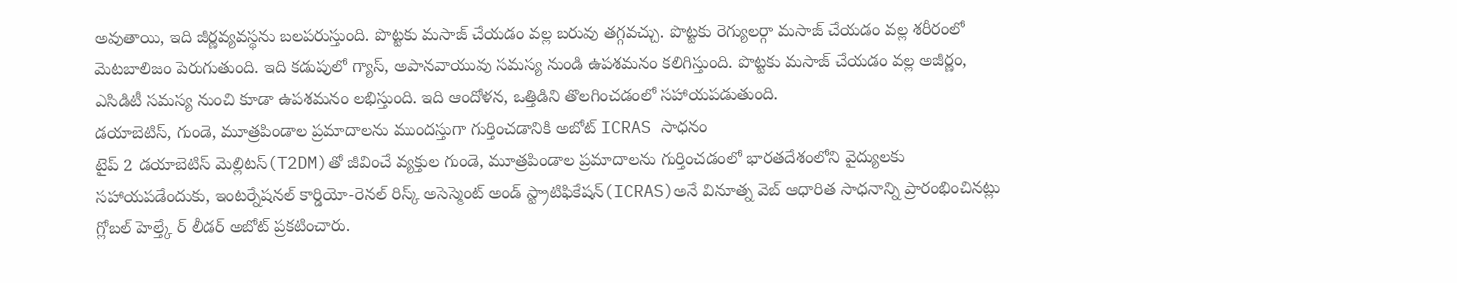అవుతాయి, ఇది జీర్ణవ్యవస్థను బలపరుస్తుంది. పొట్టకు మసాజ్ చేయడం వల్ల బరువు తగ్గవచ్చు. పొట్టకు రెగ్యులర్గా మసాజ్ చేయడం వల్ల శరీరంలో మెటబాలిజం పెరుగుతుంది. ఇది కడుపులో గ్యాస్, అపానవాయువు సమస్య నుండి ఉపశమనం కలిగిస్తుంది. పొట్టకు మసాజ్ చేయడం వల్ల అజీర్ణం, ఎసిడిటీ సమస్య నుంచి కూడా ఉపశమనం లభిస్తుంది. ఇది ఆందోళన, ఒత్తిడిని తొలగించడంలో సహాయపడుతుంది.
డయాబెటిస్, గుండె, మూత్రపిండాల ప్రమాదాలను ముందస్తుగా గుర్తించడానికి అబోట్ ICRAS సాధనం
టైప్ 2 డయాబెటిస్ మెల్లిటస్(T2DM)తో జీవించే వ్యక్తుల గుండె, మూత్రపిండాల ప్రమాదాలను గుర్తించడంలో భారతదేశంలోని వైద్యులకు సహాయపడేందుకు, ఇంటర్నేషనల్ కార్డియో-రెనల్ రిస్క్ అసెస్మెంట్ అండ్ స్ట్రాటిఫికేషన్(ICRAS)అనే వినూత్న వెబ్ ఆధారిత సాధనాన్ని ప్రారంభించినట్లు గ్లోబల్ హెల్త్కే ర్ లీడర్ అబోట్ ప్రకటించారు.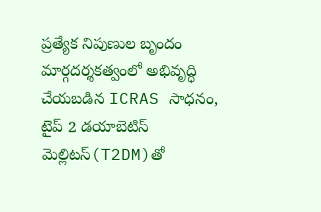ప్రత్యేక నిపుణుల బృందం మార్గదర్శకత్వంలో అభివృద్ధి చేయబడిన ICRAS సాధనం, టైప్ 2 డయాబెటిస్ మెల్లిటస్(T2DM)తో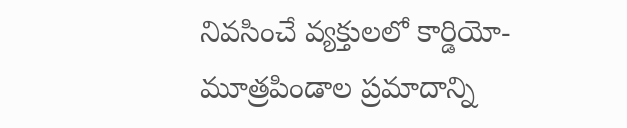నివసించే వ్యక్తులలో కార్డియో-మూత్రపిండాల ప్రమాదాన్ని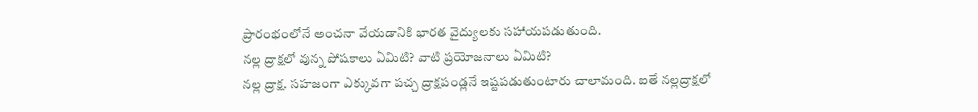ప్రారంభంలోనే అంచనా వేయడానికి భారత వైద్యులకు సహాయపడుతుంది.
నల్ల ద్రాక్షలో వున్న పోషకాలు ఏమిటి? వాటి ప్రయోజనాలు ఏమిటి?
నల్ల ద్రాక్ష. సహజంగా ఎక్కువగా పచ్చ ద్రాక్షపండ్లనే ఇష్టపడుతుంటారు చాలామంది. ఐతే నల్లద్రాక్షలో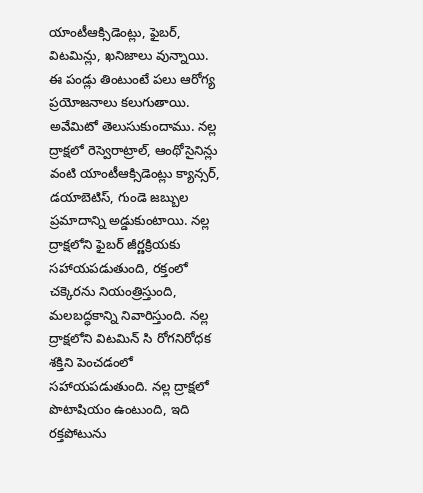యాంటీఆక్సిడెంట్లు, ఫైబర్, విటమిన్లు, ఖనిజాలు వున్నాయి. ఈ పండ్లు తింటుంటే పలు ఆరోగ్య ప్రయోజనాలు కలుగుతాయి. అవేమిటో తెలుసుకుందాము. నల్ల ద్రాక్షలో రెస్వెరాట్రాల్, ఆంథోసైనిన్లు వంటి యాంటీఆక్సిడెంట్లు క్యాన్సర్, డయాబెటిస్, గుండె జబ్బుల ప్రమాదాన్ని అడ్డుకుంటాయి. నల్ల ద్రాక్షలోని ఫైబర్ జీర్ణక్రియకు సహాయపడుతుంది, రక్తంలో చక్కెరను నియంత్రిస్తుంది, మలబద్ధకాన్ని నివారిస్తుంది. నల్ల ద్రాక్షలోని విటమిన్ సి రోగనిరోధక శక్తిని పెంచడంలో సహాయపడుతుంది. నల్ల ద్రాక్షలో పొటాషియం ఉంటుంది, ఇది రక్తపోటును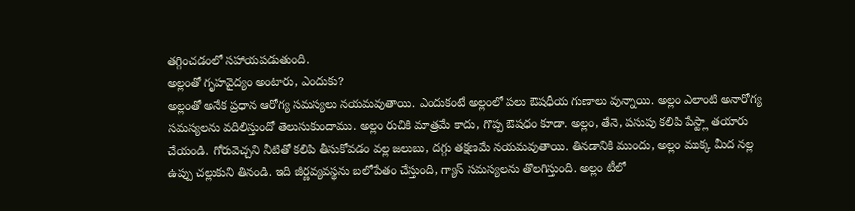తగ్గించడంలో సహాయపడుతుంది.
అల్లంతో గృహవైద్యం అంటారు, ఎందుకు?
అల్లంతో అనేక ప్రధాన ఆరోగ్య సమస్యలు నయమవుతాయి. ఎందుకంటే అల్లంలో పలు ఔషధీయ గుణాలు వున్నాయి. అల్లం ఎలాంటి అనారోగ్య సమస్యలను వదిలిస్తుందో తెలుసుకుందాము. అల్లం రుచికి మాత్రమే కాదు, గొప్ప ఔషధం కూడా. అల్లం, తేనె, పసుపు కలిపి పేస్ట్లా తయారు చేయండి. గోరువెచ్చని నీటితో కలిపి తీసుకోవడం వల్ల జలుబు, దగ్గు తక్షణమే నయమవుతాయి. తినడానికి ముందు, అల్లం ముక్క మీద నల్ల ఉప్పు చల్లుకుని తినండి. ఇది జీర్ణవ్యవస్థను బలోపేతం చేస్తుంది, గ్యాస్ సమస్యలను తొలగిస్తుంది. అల్లం టీలో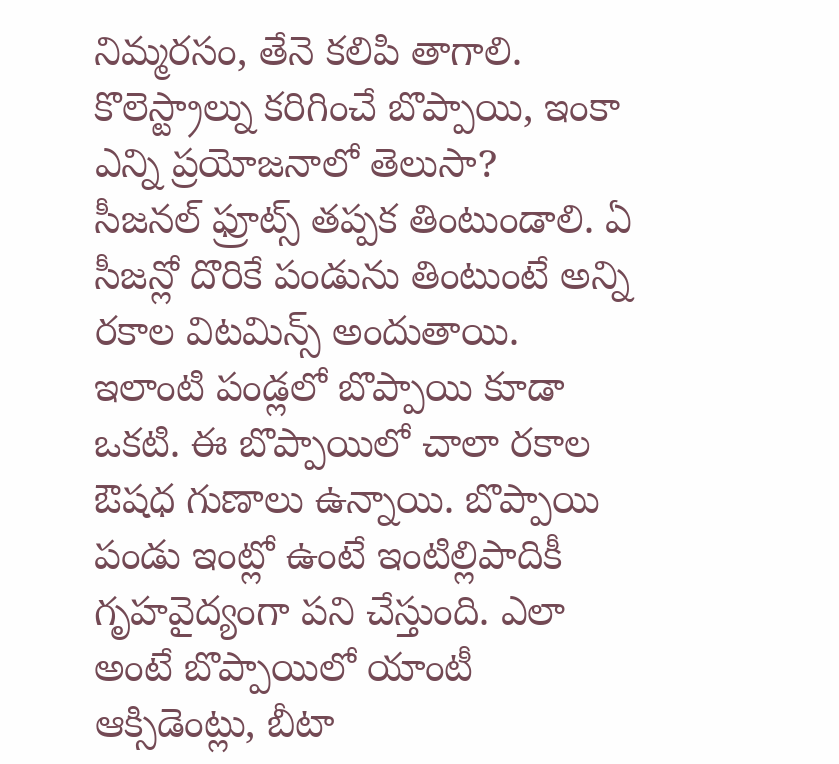నిమ్మరసం, తేనె కలిపి తాగాలి.
కొలెస్ట్రాల్ను కరిగించే బొప్పాయి, ఇంకా ఎన్ని ప్రయోజనాలో తెలుసా?
సీజనల్ ఫ్రూట్స్ తప్పక తింటుండాలి. ఏ సీజన్లో దొరికే పండును తింటుంటే అన్ని రకాల విటమిన్స్ అందుతాయి. ఇలాంటి పండ్లలో బొప్పాయి కూడా ఒకటి. ఈ బొప్పాయిలో చాలా రకాల ఔషధ గుణాలు ఉన్నాయి. బొప్పాయి పండు ఇంట్లో ఉంటే ఇంటిల్లిపాదికీ గృహవైద్యంగా పని చేస్తుంది. ఎలా అంటే బొప్పాయిలో యాంటీ ఆక్సిడెంట్లు, బీటా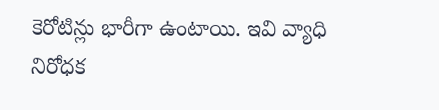కెరోటిన్లు భారీగా ఉంటాయి. ఇవి వ్యాధి నిరోధక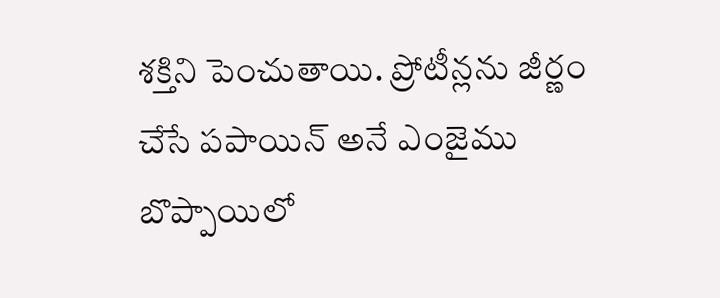శక్తిని పెంచుతాయి. ప్రోటీన్లను జీర్ణం చేసే పపాయిన్ అనే ఎంజైము బొప్పాయిలో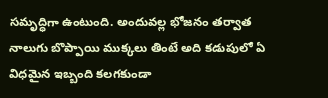సమృద్ధిగా ఉంటుంది. అందువల్ల భోజనం తర్వాత నాలుగు బొప్పాయి ముక్కలు తింటే అది కడుపులో ఏ విధమైన ఇబ్బంది కలగకుండా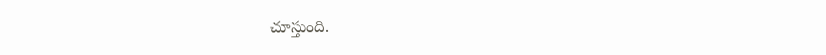చూస్తుంది.